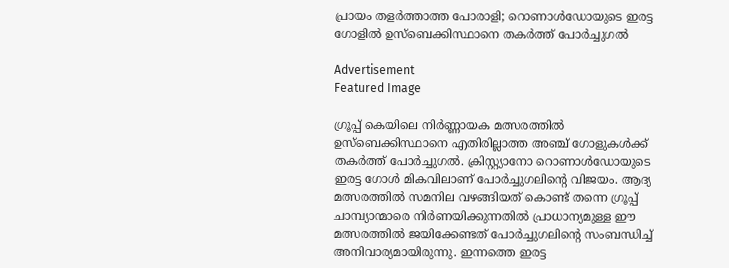പ്രായം തളർത്താത്ത പോരാളി; റൊണാൾഡോയുടെ ഇരട്ട ഗോളിൽ ഉസ്‌ബെക്കിസ്ഥാനെ തകർത്ത് പോർച്ചുഗൽ

Advertisement
Featured Image

ഗ്രൂപ്പ് കെയിലെ നിർണ്ണായക മത്സരത്തിൽ ഉസ്‌ബെക്കിസ്ഥാനെ എതിരില്ലാത്ത അഞ്ച് ഗോളുകൾക്ക് തകർത്ത് പോർച്ചുഗൽ. ക്രിസ്റ്റ്യാനോ റൊണാൾഡോയുടെ ഇരട്ട ഗോൾ മികവിലാണ് പോർച്ചുഗലിന്റെ വിജയം. ആദ്യ മത്സരത്തിൽ സമനില വഴങ്ങിയത് കൊണ്ട് തന്നെ ഗ്രൂപ്പ് ചാമ്പ്യാന്മാരെ നിർണയിക്കുന്നതിൽ പ്രാധാന്യമുള്ള ഈ മത്സരത്തിൽ ജയിക്കേണ്ടത് പോർച്ചുഗലിന്റെ സംബന്ധിച്ച് അനിവാര്യമായിരുന്നു. ഇന്നത്തെ ഇരട്ട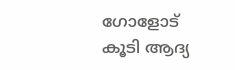ഗോളോട് കൂടി ആദ്യ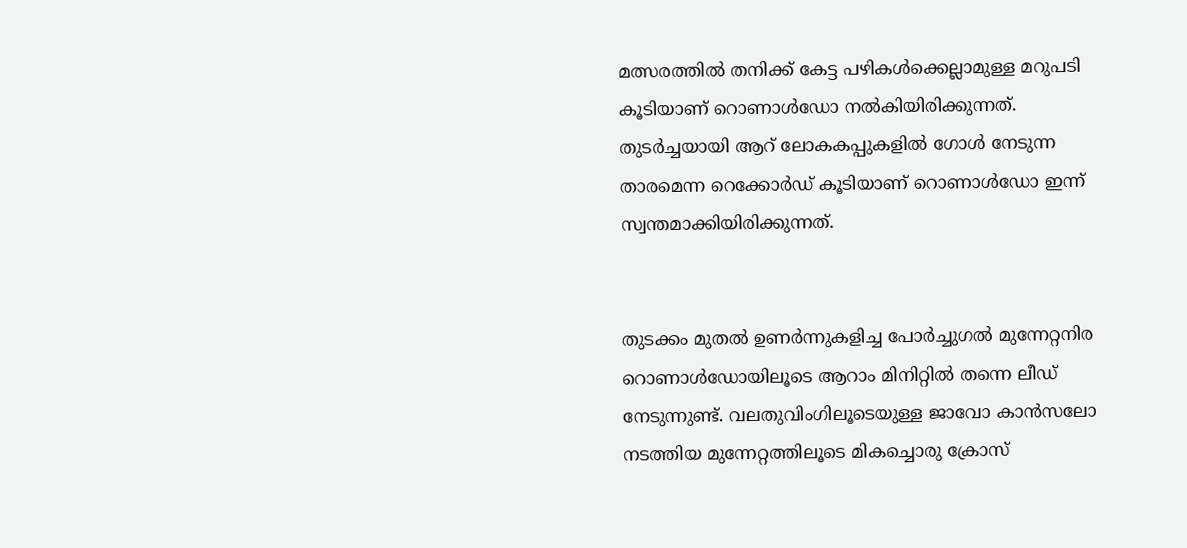മത്സരത്തിൽ തനിക്ക് കേട്ട പഴികൾക്കെല്ലാമുള്ള മറുപടി കൂടിയാണ് റൊണാൾഡോ നൽകിയിരിക്കുന്നത്. തുടർച്ചയായി ആറ് ലോകകപ്പുകളിൽ ഗോൾ നേടുന്ന താരമെന്ന റെക്കോർഡ് കൂടിയാണ് റൊണാൾഡോ ഇന്ന് സ്വന്തമാക്കിയിരിക്കുന്നത്.


തുടക്കം മുതൽ ഉണർന്നുകളിച്ച പോർച്ചുഗൽ മുന്നേറ്റനിര റൊണാൾഡോയിലൂടെ ആറാം മിനിറ്റിൽ തന്നെ ലീഡ് നേടുന്നുണ്ട്. വലതുവിംഗിലൂടെയുള്ള ജാവോ കാൻസലോ നടത്തിയ മുന്നേറ്റത്തിലൂടെ മികച്ചൊരു ക്രോസ്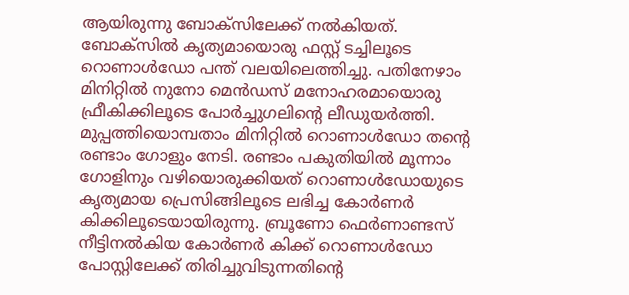ആയിരുന്നു ബോക്സിലേക്ക് നൽകിയത്. ബോക്സിൽ കൃത്യമായൊരു ഫസ്റ്റ് ടച്ചിലൂടെ റൊണാൾഡോ പന്ത് വലയിലെത്തിച്ചു. പതിനേഴാം മിനിറ്റിൽ നുനോ മെൻഡസ് മനോഹരമായൊരു ഫ്രീകിക്കിലൂടെ പോർച്ചുഗലിന്റെ ലീഡുയർത്തി. മുപ്പത്തിയൊമ്പതാം മിനിറ്റിൽ റൊണാൾഡോ തന്റെ രണ്ടാം ഗോളും നേടി. രണ്ടാം പകുതിയിൽ മൂന്നാം ഗോളിനും വഴിയൊരുക്കിയത് റൊണാൾഡോയുടെ കൃത്യമായ പ്രെസിങ്ങിലൂടെ ലഭിച്ച കോർണർ കിക്കിലൂടെയായിരുന്നു. ബ്രൂണോ ഫെർണാണ്ടസ് നീട്ടിനൽകിയ കോർണർ കിക്ക് റൊണാൾഡോ പോസ്റ്റിലേക്ക് തിരിച്ചുവിടുന്നതിന്റെ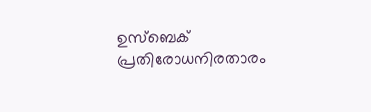ഉസ്ബെക് പ്രതിരോധനിരതാരം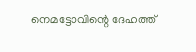നെമട്ടോവിന്റെ ദേഹത്ത്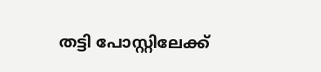തട്ടി പോസ്റ്റിലേക്ക്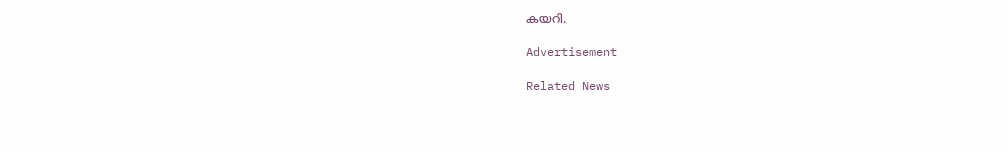കയറി.

Advertisement

Related News